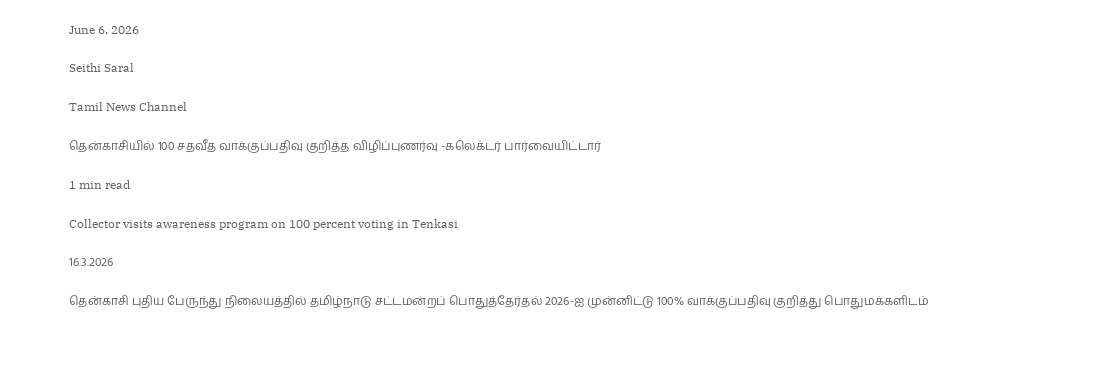June 6, 2026

Seithi Saral

Tamil News Channel

தென்காசியில் 100 சதவீத வாக்குப்பதிவு குறித்த விழிப்புணர்வு -கலெக்டர் பார்வையிட்டார்

1 min read

Collector visits awareness program on 100 percent voting in Tenkasi

16.3.2026

தென்காசி புதிய பேருந்து நிலையத்தில் தமிழ்நாடு சட்டமன்றப் பொதுத்தேர்தல் 2026-ஐ முன்னிட்டு 100% வாக்குப்பதிவு குறித்து பொதுமக்களிடம்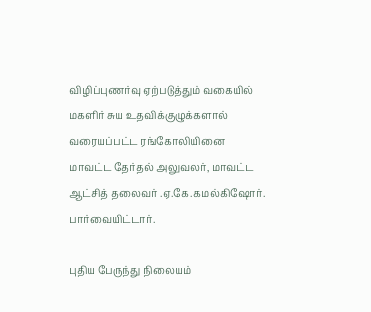விழிப்புணர்வு ஏற்படுத்தும் வகையில் மகளிர் சுய உதவிக்குழுக்களால் வரையப்பட்ட ரங்கோலியினை மாவட்ட தேர்தல் அலுவலர், மாவட்ட ஆட்சித் தலைவர் .ஏ.கே.கமல்கிஷோர். பார்வையிட்டார்.

புதிய பேருந்து நிலையம்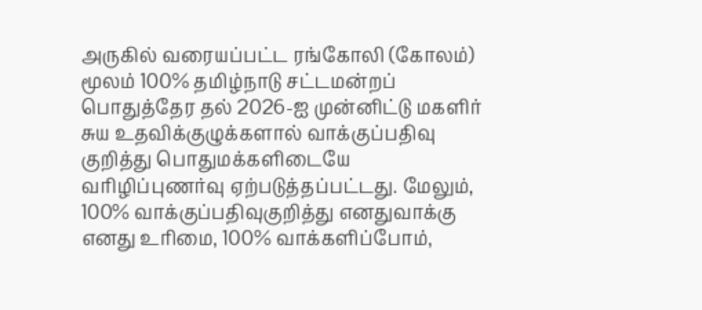அருகில் வரையப்பட்ட ரங்கோலி (கோலம்) மூலம் 100% தமிழ்நாடு சட்டமன்றப் பொதுத்தேர தல் 2026-ஐ முன்னிட்டு மகளிர் சுய உதவிக்குழுக்களால் வாக்குப்பதிவு குறித்து பொதுமக்களிடையே வரிழிப்புணர்வு ஏற்படுத்தப்பட்டது. மேலும், 100% வாக்குப்பதிவுகுறித்து எனதுவாக்கு எனது உரிமை, 100% வாக்களிப்போம்,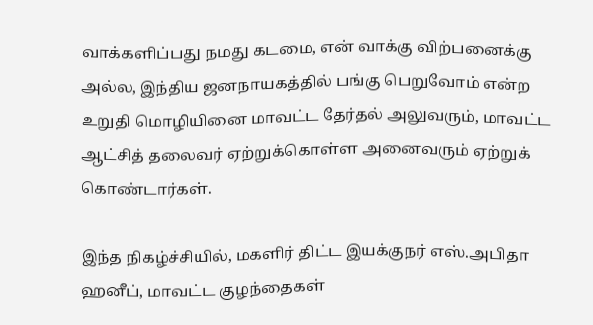வாக்களிப்பது நமது கடமை, என் வாக்கு விற்பனைக்கு அல்ல, இந்திய ஜனநாயகத்தில் பங்கு பெறுவோம் என்ற உறுதி மொழியினை மாவட்ட தேர்தல் அலுவரும், மாவட்ட ஆட்சித் தலைவர் ஏற்றுக்கொள்ள அனைவரும் ஏற்றுக் கொண்டார்கள்.

இந்த நிகழ்ச்சியில், மகளிர் திட்ட இயக்குநர் எஸ்.அபிதா ஹனீப், மாவட்ட குழந்தைகள்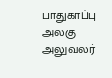பாதுகாப்பு அலகு அலுவலர்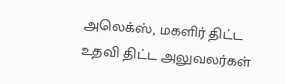அலெக்ஸ், மகளிர் திட்ட உதவி திட்ட அலுவலர்கள்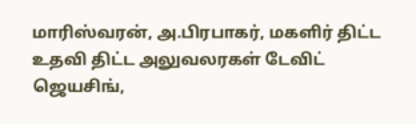மாரிஸ்வரன், அ.பிரபாகர், மகளிர் திட்ட உதவி திட்ட அலுவலரகள் டேவிட் ஜெயசிங்,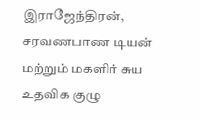இராஜேந்திரன், சரவணபாண டியன் மற்றும் மகளிர் சுய உதவிக குழு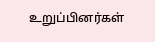உறுப்பினர்கள்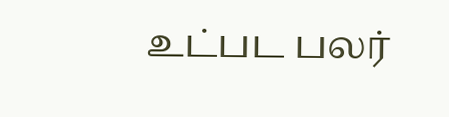உட்பட பலர்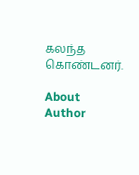கலந்த கொண்டனர்.

About Author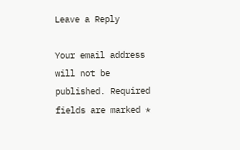Leave a Reply

Your email address will not be published. Required fields are marked *